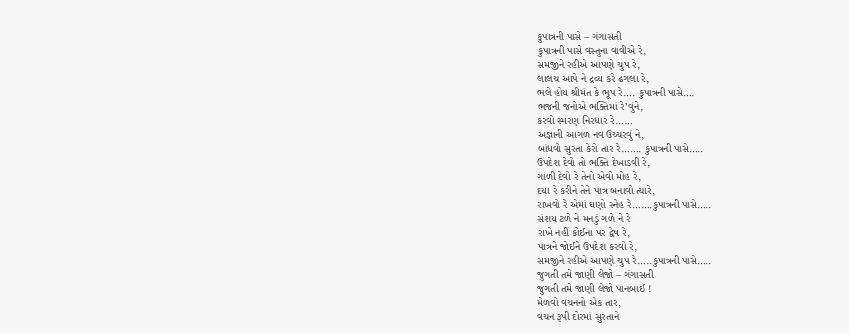કુપાત્રની પાસે – ગંગાસતી
કુપાત્રની પાસે વસ્તુના વાવીએ રે,
સમજીને રહીએ આપણે ચુપ રે,
લાલચ આપે ને દ્રવ્ય કરે ઢગલા રે,
ભલે હોય શ્રીમંત કે ભૂપ રે…. કુપાત્રની પાસે….
ભજની જનોએ ભક્તિમાં રે’વુંને,
કરવો સ્મરણ નિરધાર રે……
અજ્ઞાની આગળ નવ ઉચ્ચરવું ને,
બાંધવો સુરતા કેરો તાર રે……. કુપાત્રની પાસે…..
ઉપદેશ દેવો તો ભક્તિ દેખાડવી રે,
ગાળી દેવો રે તેનો એવો મોહ રે,
દયા રે કરીને તેને પાત્ર બનાવો ત્યારે,
રાખવો રે એમાં ઘણો સ્નેહ રે…….કુપાત્રની પાસે…..
સંશય ટળે ને મનડું ગળે ને રે
રાખે નહીં કોઈના પર દ્વેષ રે,
પાત્રને જોઈને ઉપદેશ કરવો રે,
સમજીને રહીએ આપણે ચુપ રે…..કુપાત્રની પાસે…..
જુગતી તમે જાણી લેજો – ગંગાસતી
જુગતી તમે જાણી લેજો પાનબાઈ !
મેળવો વચનનો એક તાર,
વચન રૂપી દોરમાં સુરતાને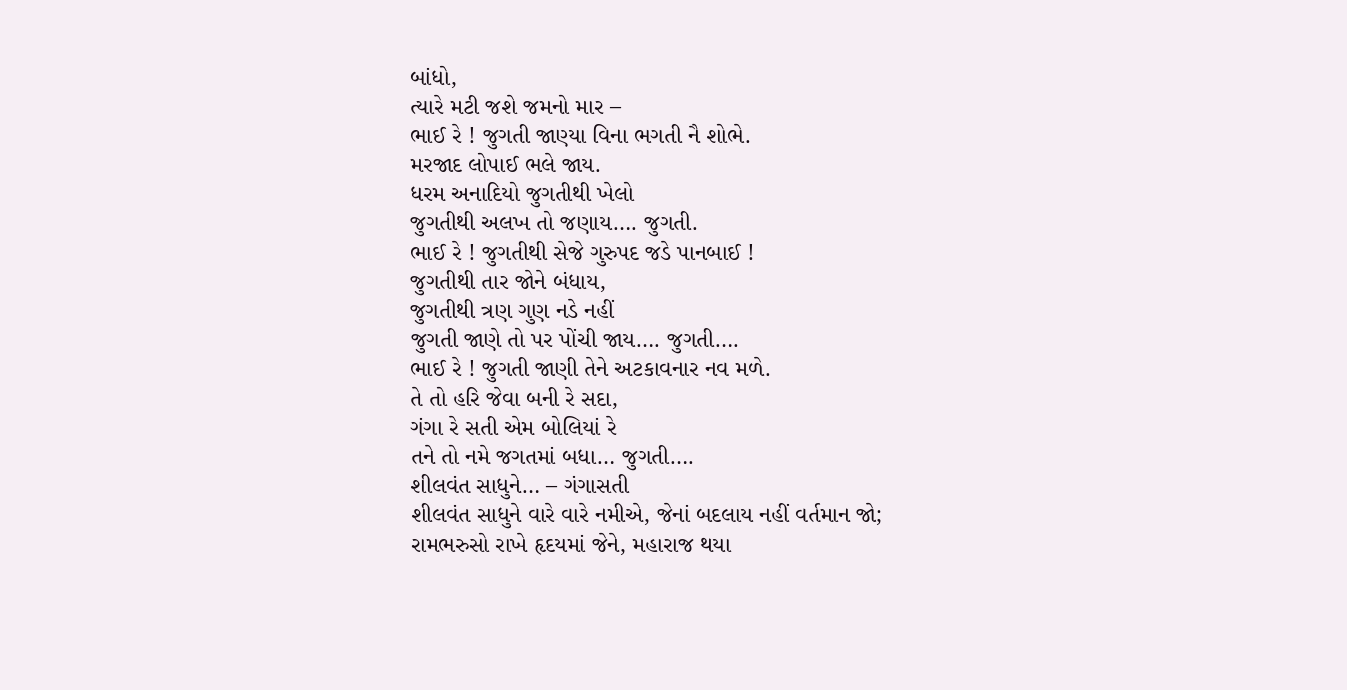બાંધો,
ત્યારે મટી જશે જમનો માર –
ભાઈ રે ! જુગતી જાણ્યા વિના ભગતી નૈ શોભે.
મરજાદ લોપાઈ ભલે જાય.
ધરમ અનાદિયો જુગતીથી ખેલો
જુગતીથી અલખ તો જણાય…. જુગતી.
ભાઈ રે ! જુગતીથી સેજે ગુરુપદ જડે પાનબાઈ !
જુગતીથી તાર જોને બંધાય,
જુગતીથી ત્રણ ગુણ નડે નહીં
જુગતી જાણે તો પર પોંચી જાય…. જુગતી….
ભાઈ રે ! જુગતી જાણી તેને અટકાવનાર નવ મળે.
તે તો હરિ જેવા બની રે સદા,
ગંગા રે સતી એમ બોલિયાં રે
તને તો નમે જગતમાં બધા… જુગતી….
શીલવંત સાધુને… – ગંગાસતી
શીલવંત સાધુને વારે વારે નમીએ, જેનાં બદલાય નહીં વર્તમાન જો;
રામભરુસો રાખે હૃદયમાં જેને, મહારાજ થયા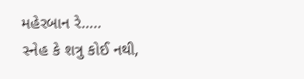મહેરબાન રે…..
સ્નેહ કે શત્રુ કોઈ નથી,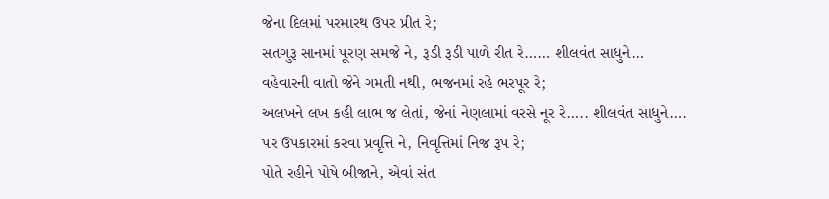જેના દિલમાં પરમારથ ઉપર પ્રીત રે;
સતગુરૂ સાનમાં પૂરણ સમજે ને, રૂડી રૂડી પાળે રીત રે…… શીલવંત સાધુને…
વહેવારની વાતો જેને ગમતી નથી, ભજનમાં રહે ભરપૂર રે;
અલખને લખ કહી લાભ જ લેતાં, જેનાં નેણલામાં વરસે નૂર રે….. શીલવંત સાધુને….
પર ઉપકારમાં કરવા પ્રવૃત્તિ ને, નિવૃત્તિમાં નિજ રૂપ રે;
પોતે રહીને પોષે બીજાને, એવાં સંત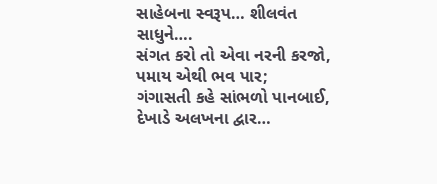સાહેબના સ્વરૂપ… શીલવંત સાધુને….
સંગત કરો તો એવા નરની કરજો, પમાય એથી ભવ પાર;
ગંગાસતી કહે સાંભળો પાનબાઈ, દેખાડે અલખના દ્વાર…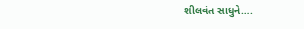શીલવંત સાધુને….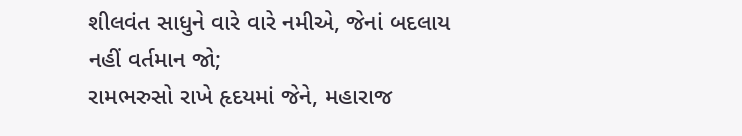શીલવંત સાધુને વારે વારે નમીએ, જેનાં બદલાય નહીં વર્તમાન જો;
રામભરુસો રાખે હૃદયમાં જેને, મહારાજ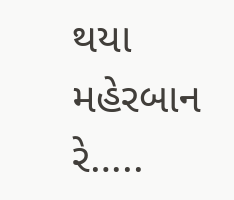થયા મહેરબાન રે…..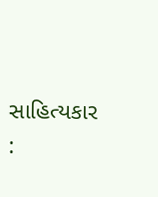સાહિત્યકાર :